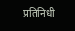प्रतिनिधी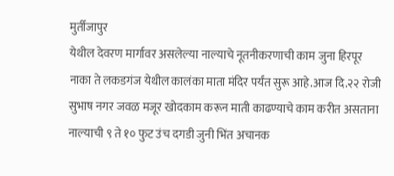मुर्तीजापुर
येथील देवरण मार्गावर असलेल्या नाल्याचे नूतनीकरणाची काम जुना हिरपूर नाका ते लकडगंज येथील कालंका माता मंदिर पर्यंत सुरू आहे.आज दि.२२ रोजी सुभाष नगर जवळ मजूर खोदकाम करून माती काढण्याचे काम करीत असताना नाल्याची ९ ते १० फुट उंच दगडी जुनी भिंत अचानक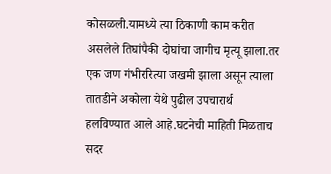कोसळली.यामध्ये त्या ठिकाणी काम करीत असलेले तिघांपैकी दोघांचा जागीच मृत्यू झाला.तर एक जण गंभीररित्या जखमी झाला असून त्याला तातडीने अकोला येथे पुढील उपचारार्थ हलविण्यात आले आहे.घटनेची माहिती मिळताच सदर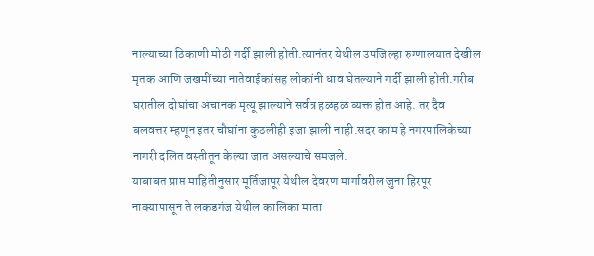नाल्याच्या ठिकाणी मोठी गर्दी झाली होती.त्यानंतर येथील उपजिल्हा रुग्णालयात देखील मृतक आणि जखमींच्या नातेवाईकांसह लोकांनी धाव घेतल्याने गर्दी झाली होती.गरीब घरातील दोघांचा अचानक मृत्यू झाल्याने सर्वत्र हळहळ व्यक्त होत आहे. तर दैव बलवत्तर म्हणून इतर चौघांना कुठलीही इजा झाली नाही.सदर काम हे नगरपालिकेच्या नागरी दलित वस्तीतून केल्या जात असल्याचे समजले.
याबाबत प्राप्त माहितीनुसार मूर्तिजापूर येथील देवरण मार्गावरील जुना हिरपूर नाक्यापासून ते लकडगंज येथील कालिका माता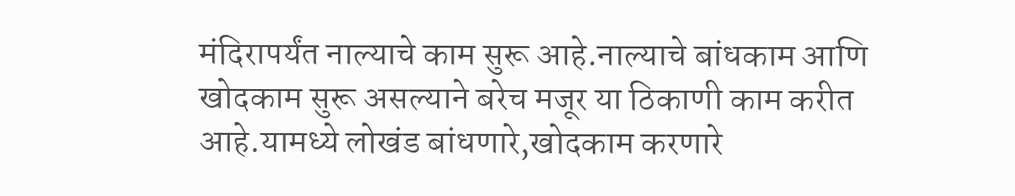मंदिरापर्यंत नाल्याचे काम सुरू आहे.नाल्याचे बांधकाम आणि खोदकाम सुरू असल्याने बरेच मजूर या ठिकाणी काम करीत आहे.यामध्ये लोखंड बांधणारे,खोदकाम करणारे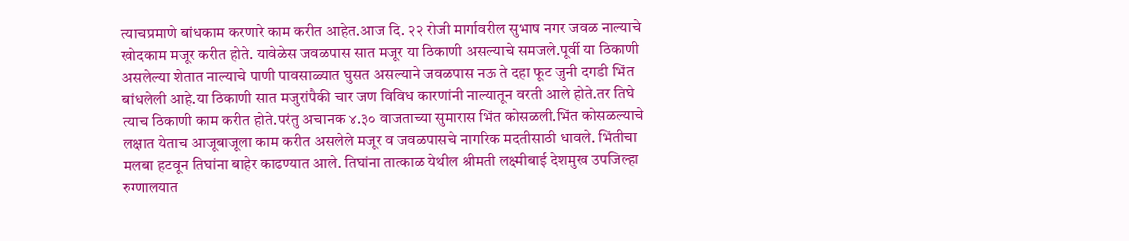त्याचप्रमाणे बांधकाम करणारे काम करीत आहेत.आज दि. २२ रोजी मार्गावरील सुभाष नगर जवळ नाल्याचे खोदकाम मजूर करीत होते. यावेळेस जवळपास सात मजूर या ठिकाणी असल्याचे समजले.पूर्वी या ठिकाणी असलेल्या शेतात नाल्याचे पाणी पावसाळ्यात घुसत असल्याने जवळपास नऊ ते दहा फूट जुनी दगडी भिंत बांधलेली आहे.या ठिकाणी सात मजुरांपैकी चार जण विविध कारणांनी नाल्यातून वरती आले होते.तर तिघे त्याच ठिकाणी काम करीत होते.परंतु अचानक ४.३० वाजताच्या सुमारास भिंत कोसळली.भिंत कोसळल्याचे लक्षात येताच आजूबाजूला काम करीत असलेले मजूर व जवळपासचे नागरिक मदतीसाठी धावले. भिंतीचा मलबा हटवून तिघांना बाहेर काढण्यात आले. तिघांना तात्काळ येथील श्रीमती लक्ष्मीबाई देशमुख उपजिल्हा रुग्णालयात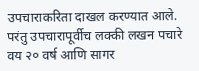उपचाराकरिता दाखल करण्यात आले. परंतु उपचारापूर्वीच लक्की लखन पचारे वय २० वर्ष आणि सागर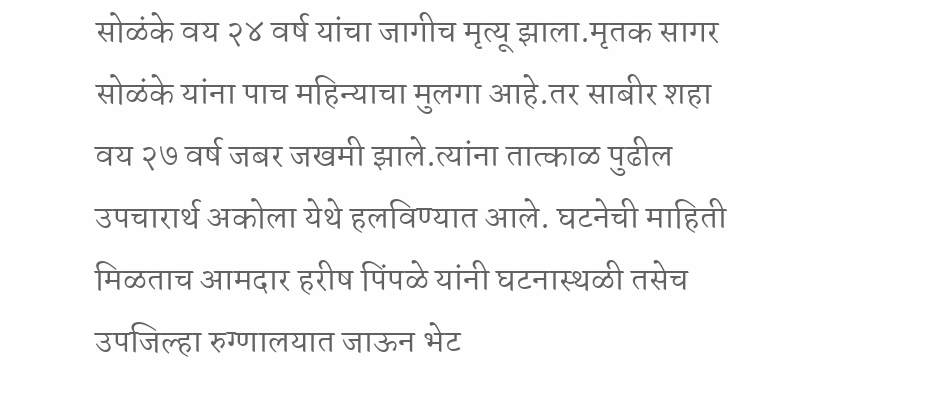सोळंके वय २४ वर्ष यांचा जागीच मृत्यू झाला.मृतक सागर सोळंके यांना पाच महिन्याचा मुलगा आहे.तर साबीर शहा वय २७ वर्ष जबर जखमी झाले.त्यांना तात्काळ पुढील उपचारार्थ अकोला येथे हलविण्यात आले. घटनेची माहिती मिळताच आमदार हरीष पिंपळे यांनी घटनास्थळी तसेच उपजिल्हा रुग्णालयात जाऊन भेट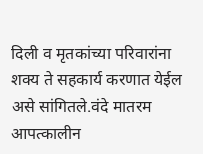दिली व मृतकांच्या परिवारांना शक्य ते सहकार्य करणात येईल असे सांगितले.वंदे मातरम आपत्कालीन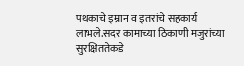पथकाचे इम्रान व इतरांचे सहकार्य लाभले.सदर कामाच्या ठिकाणी मजुरांच्या सुरक्षिततेकडे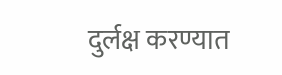दुर्लक्ष करण्यात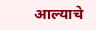आल्याचे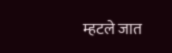म्हटले जात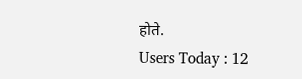होते.
Users Today : 12